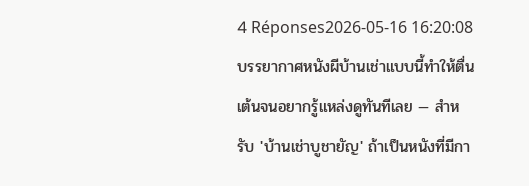4 Réponses2026-05-16 16:20:08
บรรยากาศหนังผีบ้านเช่าแบบนี้ทำให้ตื่นเต้นจนอยากรู้แหล่งดูทันทีเลย — สำหรับ 'บ้านเช่าบูชายัญ' ถ้าเป็นหนังที่มีกา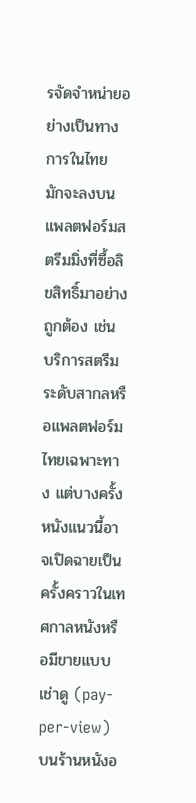รจัดจำหน่ายอย่างเป็นทางการในไทย มักจะลงบนแพลตฟอร์มสตรีมมิ่งที่ซื้อลิขสิทธิ์มาอย่างถูกต้อง เช่น บริการสตรีมระดับสากลหรือแพลตฟอร์มไทยเฉพาะทาง แต่บางครั้งหนังแนวนี้อาจเปิดฉายเป็นครั้งคราวในเทศกาลหนังหรือมีขายแบบเช่าดู (pay-per-view) บนร้านหนังอ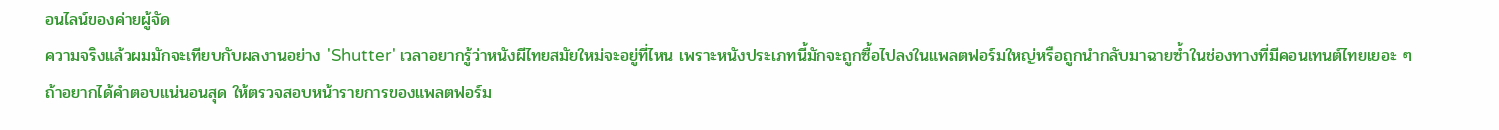อนไลน์ของค่ายผู้จัด
ความจริงแล้วผมมักจะเทียบกับผลงานอย่าง 'Shutter' เวลาอยากรู้ว่าหนังผีไทยสมัยใหม่จะอยู่ที่ไหน เพราะหนังประเภทนี้มักจะถูกซื้อไปลงในแพลตฟอร์มใหญ่หรือถูกนำกลับมาฉายซ้ำในช่องทางที่มีคอนเทนต์ไทยเยอะ ๆ ถ้าอยากได้คำตอบแน่นอนสุด ให้ตรวจสอบหน้ารายการของแพลตฟอร์ม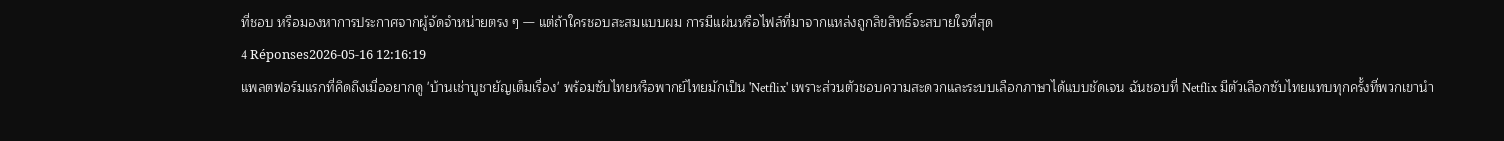ที่ชอบ หรือมองหาการประกาศจากผู้จัดจำหน่ายตรง ๆ — แต่ถ้าใครชอบสะสมแบบผม การมีแผ่นหรือไฟล์ที่มาจากแหล่งถูกลิขสิทธิ์จะสบายใจที่สุด
4 Réponses2026-05-16 12:16:19
แพลตฟอร์มแรกที่คิดถึงเมื่ออยากดู 'บ้านเช่าบูชายัญเต็มเรื่อง' พร้อมซับไทยหรือพากย์ไทยมักเป็น 'Netflix' เพราะส่วนตัวชอบความสะดวกและระบบเลือกภาษาได้แบบชัดเจน ฉันชอบที่ Netflix มีตัวเลือกซับไทยแทบทุกครั้งที่พวกเขานำ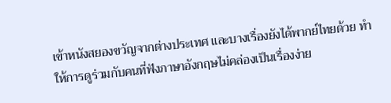เข้าหนังสยองขวัญจากต่างประเทศ และบางเรื่องยังได้พากย์ไทยด้วย ทำให้การดูร่วมกับคนที่ฟังภาษาอังกฤษไม่คล่องเป็นเรื่องง่าย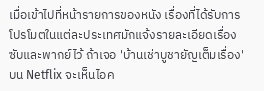เมื่อเข้าไปที่หน้ารายการของหนัง เรื่องที่ได้รับการโปรโมตในแต่ละประเทศมักแจ้งรายละเอียดเรื่องซับและพากย์ไว้ ถ้าเจอ 'บ้านเช่าบูชายัญเต็มเรื่อง' บน Netflix จะเห็นไอค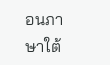อนภาษาใต้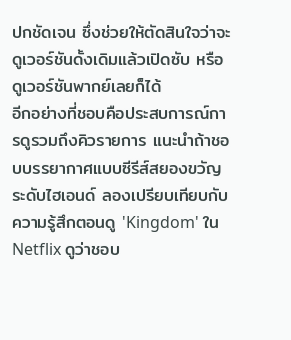ปกชัดเจน ซึ่งช่วยให้ตัดสินใจว่าจะดูเวอร์ชันดั้งเดิมแล้วเปิดซับ หรือดูเวอร์ชันพากย์เลยก็ได้
อีกอย่างที่ชอบคือประสบการณ์การดูรวมถึงคิวรายการ แนะนำถ้าชอบบรรยากาศแบบซีรีส์สยองขวัญระดับไฮเอนด์ ลองเปรียบเทียบกับความรู้สึกตอนดู 'Kingdom' ใน Netflix ดูว่าชอบ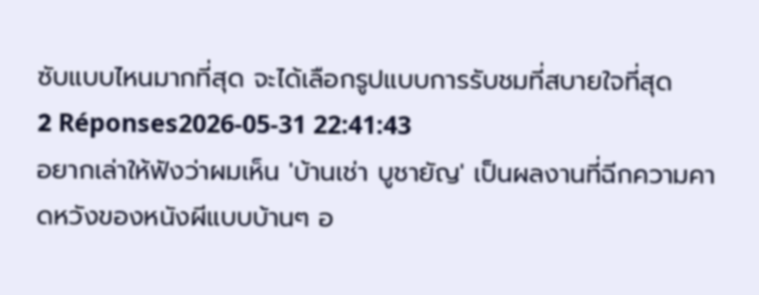ซับแบบไหนมากที่สุด จะได้เลือกรูปแบบการรับชมที่สบายใจที่สุด
2 Réponses2026-05-31 22:41:43
อยากเล่าให้ฟังว่าผมเห็น 'บ้านเช่า บูชายัญ' เป็นผลงานที่ฉีกความคาดหวังของหนังผีแบบบ้านๆ อ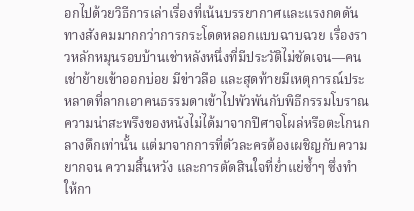อกไปด้วยวิธีการเล่าเรื่องที่เน้นบรรยากาศและแรงกดดันทางสังคมมากกว่าการกระโดดหลอกแบบฉาบฉวย เรื่องราวหลักหมุนรอบบ้านเช่าหลังหนึ่งที่มีประวัติไม่ชัดเจน—คนเช่าย้ายเข้าออกบ่อย มีข่าวลือ และสุดท้ายมีเหตุการณ์ประหลาดที่ลากเอาคนธรรมดาเข้าไปพัวพันกับพิธีกรรมโบราณ ความน่าสะพรึงของหนังไม่ได้มาจากปีศาจโผล่หรือตะโกนกลางดึกเท่านั้น แต่มาจากการที่ตัวละครต้องเผชิญกับความยากจน ความสิ้นหวัง และการตัดสินใจที่ย่ำแย่ซ้ำๆ ซึ่งทำให้กา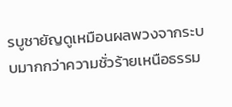รบูชายัญดูเหมือนผลพวงจากระบบมากกว่าความชั่วร้ายเหนือธรรม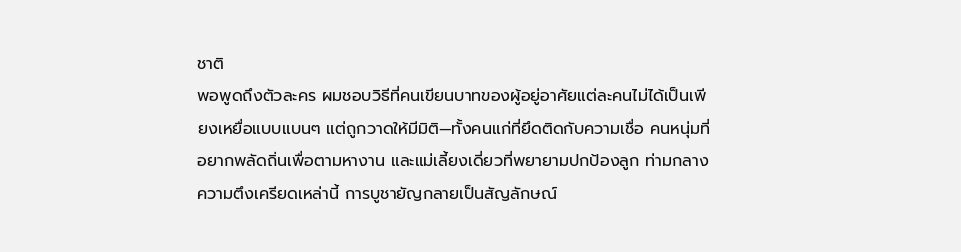ชาติ
พอพูดถึงตัวละคร ผมชอบวิธีที่คนเขียนบาทของผู้อยู่อาศัยแต่ละคนไม่ได้เป็นเพียงเหยื่อแบบแบนๆ แต่ถูกวาดให้มีมิติ—ทั้งคนแก่ที่ยึดติดกับความเชื่อ คนหนุ่มที่อยากพลัดถิ่นเพื่อตามหางาน และแม่เลี้ยงเดี่ยวที่พยายามปกป้องลูก ท่ามกลางความตึงเครียดเหล่านี้ การบูชายัญกลายเป็นสัญลักษณ์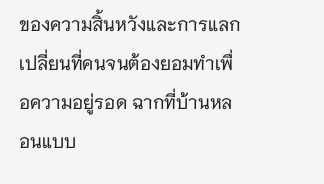ของความสิ้นหวังและการแลกเปลี่ยนที่คนจนต้องยอมทำเพื่อความอยู่รอด ฉากที่บ้านหลอนแบบ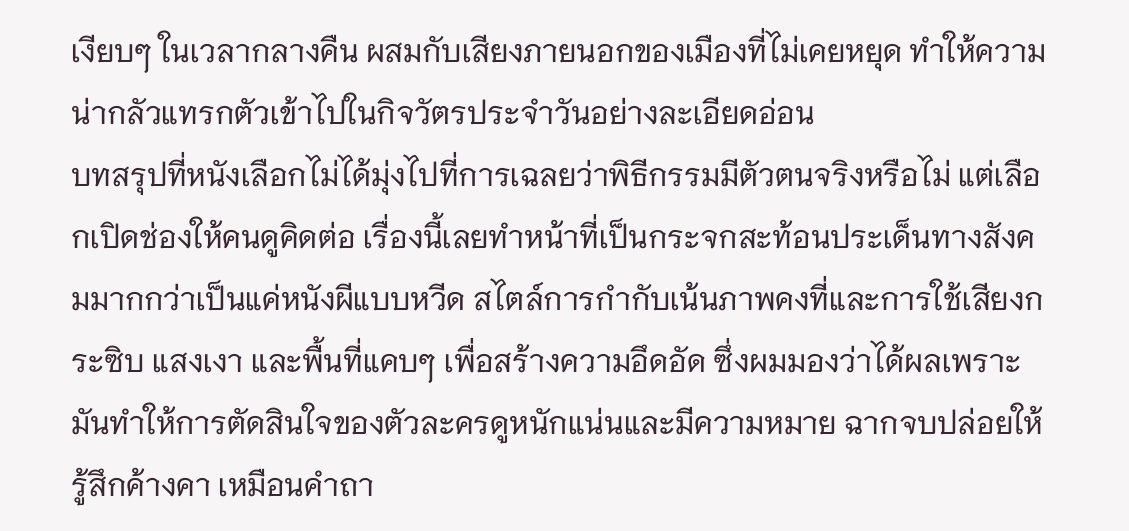เงียบๆ ในเวลากลางคืน ผสมกับเสียงภายนอกของเมืองที่ไม่เคยหยุด ทำให้ความน่ากลัวแทรกตัวเข้าไปในกิจวัตรประจำวันอย่างละเอียดอ่อน
บทสรุปที่หนังเลือกไม่ได้มุ่งไปที่การเฉลยว่าพิธีกรรมมีตัวตนจริงหรือไม่ แต่เลือกเปิดช่องให้คนดูคิดต่อ เรื่องนี้เลยทำหน้าที่เป็นกระจกสะท้อนประเด็นทางสังคมมากกว่าเป็นแค่หนังผีแบบหวีด สไตล์การกำกับเน้นภาพคงที่และการใช้เสียงกระซิบ แสงเงา และพื้นที่แคบๆ เพื่อสร้างความอึดอัด ซึ่งผมมองว่าได้ผลเพราะมันทำให้การตัดสินใจของตัวละครดูหนักแน่นและมีความหมาย ฉากจบปล่อยให้รู้สึกค้างคา เหมือนคำถา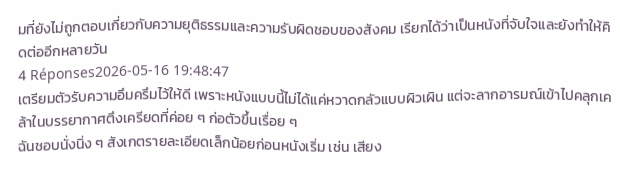มที่ยังไม่ถูกตอบเกี่ยวกับความยุติธรรมและความรับผิดชอบของสังคม เรียกได้ว่าเป็นหนังที่จับใจและยังทำให้คิดต่ออีกหลายวัน
4 Réponses2026-05-16 19:48:47
เตรียมตัวรับความอึมครึมไว้ให้ดี เพราะหนังแบบนี้ไม่ได้แค่หวาดกลัวแบบผิวเผิน แต่จะลากอารมณ์เข้าไปคลุกเคล้าในบรรยากาศตึงเครียดที่ค่อย ๆ ก่อตัวขึ้นเรื่อย ๆ
ฉันชอบนั่งนิ่ง ๆ สังเกตรายละเอียดเล็กน้อยก่อนหนังเริ่ม เช่น เสียง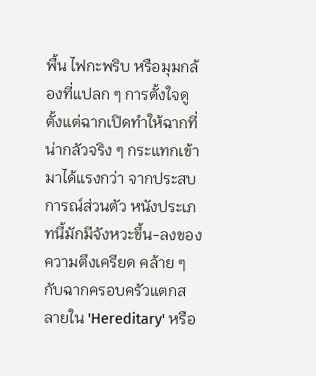พื้น ไฟกะพริบ หรือมุมกล้องที่แปลก ๆ การตั้งใจดูตั้งแต่ฉากเปิดทำให้ฉากที่น่ากลัวจริง ๆ กระแทกเข้ามาได้แรงกว่า จากประสบการณ์ส่วนตัว หนังประเภทนี้มักมีจังหวะขึ้น-ลงของความตึงเครียด คล้าย ๆ กับฉากครอบครัวแตกสลายใน 'Hereditary' หรือ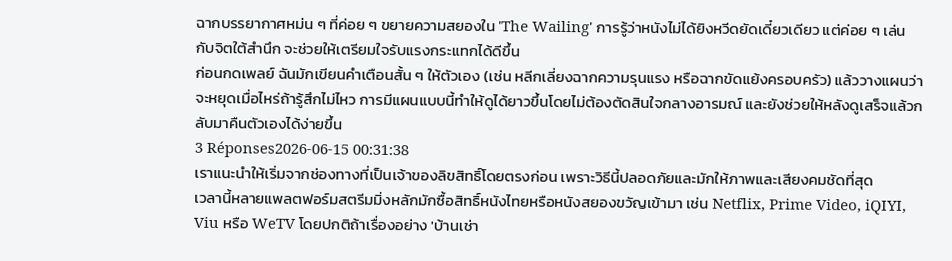ฉากบรรยากาศหม่น ๆ ที่ค่อย ๆ ขยายความสยองใน 'The Wailing' การรู้ว่าหนังไม่ได้ยิงหวีดยัดเดี๋ยวเดียว แต่ค่อย ๆ เล่นกับจิตใต้สำนึก จะช่วยให้เตรียมใจรับแรงกระแทกได้ดีขึ้น
ก่อนกดเพลย์ ฉันมักเขียนคำเตือนสั้น ๆ ให้ตัวเอง (เช่น หลีกเลี่ยงฉากความรุนแรง หรือฉากขัดแย้งครอบครัว) แล้ววางแผนว่าจะหยุดเมื่อไหร่ถ้ารู้สึกไม่ไหว การมีแผนแบบนี้ทำให้ดูได้ยาวขึ้นโดยไม่ต้องตัดสินใจกลางอารมณ์ และยังช่วยให้หลังดูเสร็จแล้วกลับมาคืนตัวเองได้ง่ายขึ้น
3 Réponses2026-06-15 00:31:38
เราแนะนำให้เริ่มจากช่องทางที่เป็นเจ้าของลิขสิทธิ์โดยตรงก่อน เพราะวิธีนี้ปลอดภัยและมักให้ภาพและเสียงคมชัดที่สุด
เวลานี้หลายแพลตฟอร์มสตรีมมิ่งหลักมักซื้อสิทธิ์หนังไทยหรือหนังสยองขวัญเข้ามา เช่น Netflix, Prime Video, iQIYI, Viu หรือ WeTV โดยปกติถ้าเรื่องอย่าง 'บ้านเช่า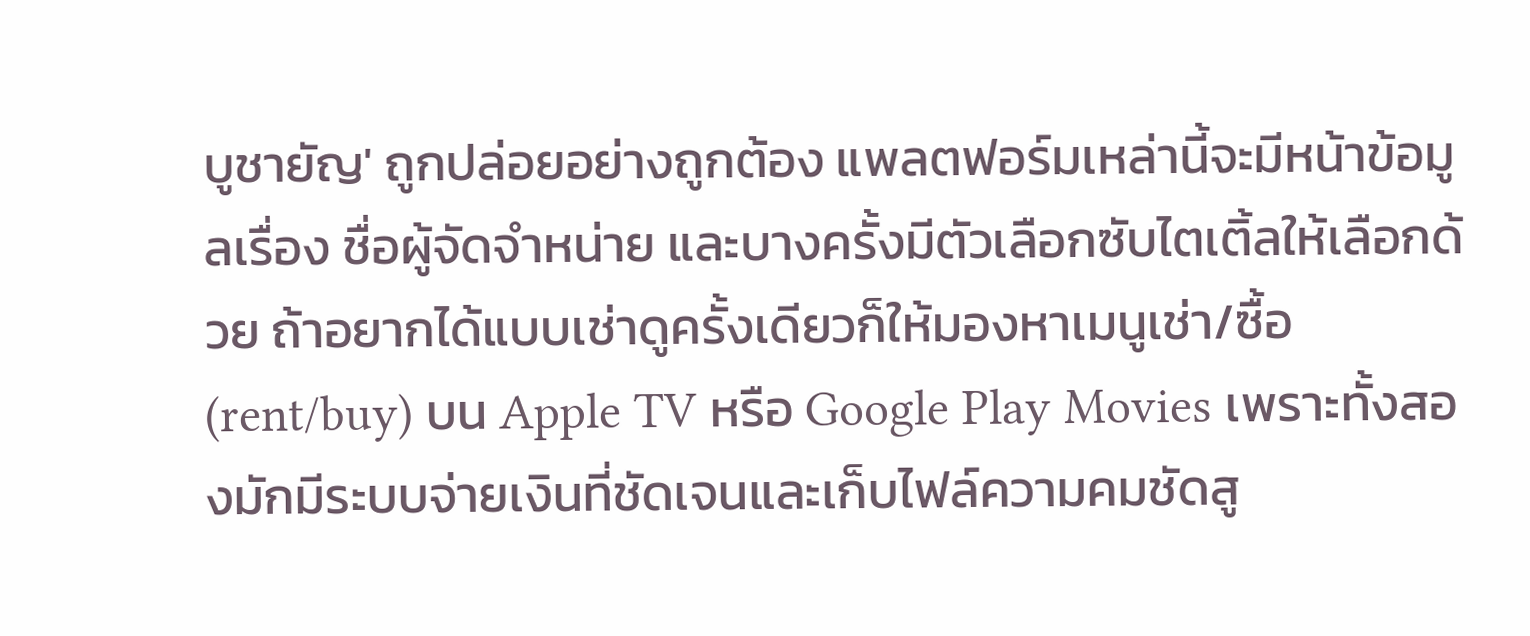บูชายัญ' ถูกปล่อยอย่างถูกต้อง แพลตฟอร์มเหล่านี้จะมีหน้าข้อมูลเรื่อง ชื่อผู้จัดจำหน่าย และบางครั้งมีตัวเลือกซับไตเติ้ลให้เลือกด้วย ถ้าอยากได้แบบเช่าดูครั้งเดียวก็ให้มองหาเมนูเช่า/ซื้อ (rent/buy) บน Apple TV หรือ Google Play Movies เพราะทั้งสองมักมีระบบจ่ายเงินที่ชัดเจนและเก็บไฟล์ความคมชัดสู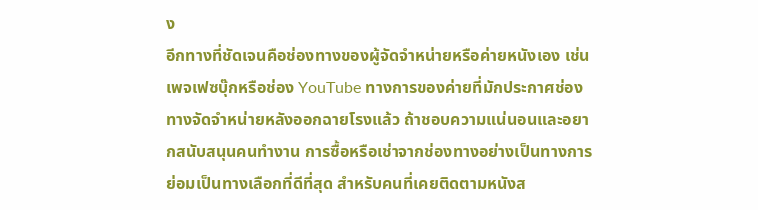ง
อีกทางที่ชัดเจนคือช่องทางของผู้จัดจำหน่ายหรือค่ายหนังเอง เช่นเพจเฟซบุ๊กหรือช่อง YouTube ทางการของค่ายที่มักประกาศช่องทางจัดจำหน่ายหลังออกฉายโรงแล้ว ถ้าชอบความแน่นอนและอยากสนับสนุนคนทำงาน การซื้อหรือเช่าจากช่องทางอย่างเป็นทางการย่อมเป็นทางเลือกที่ดีที่สุด สำหรับคนที่เคยติดตามหนังส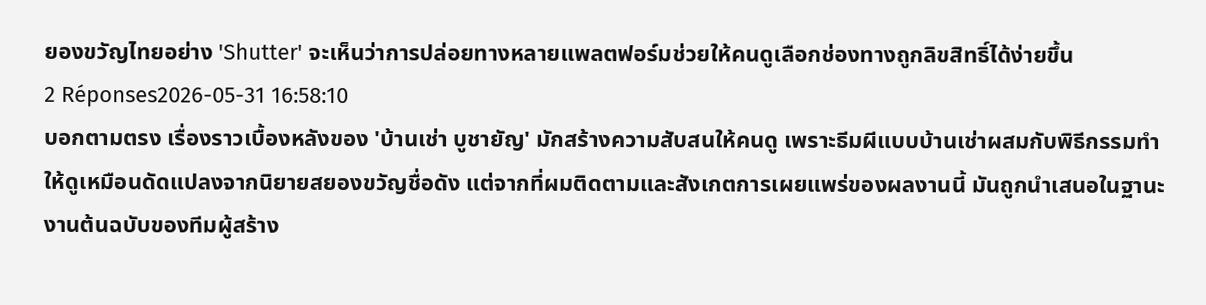ยองขวัญไทยอย่าง 'Shutter' จะเห็นว่าการปล่อยทางหลายแพลตฟอร์มช่วยให้คนดูเลือกช่องทางถูกลิขสิทธิ์ได้ง่ายขึ้น
2 Réponses2026-05-31 16:58:10
บอกตามตรง เรื่องราวเบื้องหลังของ 'บ้านเช่า บูชายัญ' มักสร้างความสับสนให้คนดู เพราะธีมผีแบบบ้านเช่าผสมกับพิธีกรรมทำให้ดูเหมือนดัดแปลงจากนิยายสยองขวัญชื่อดัง แต่จากที่ผมติดตามและสังเกตการเผยแพร่ของผลงานนี้ มันถูกนำเสนอในฐานะงานต้นฉบับของทีมผู้สร้าง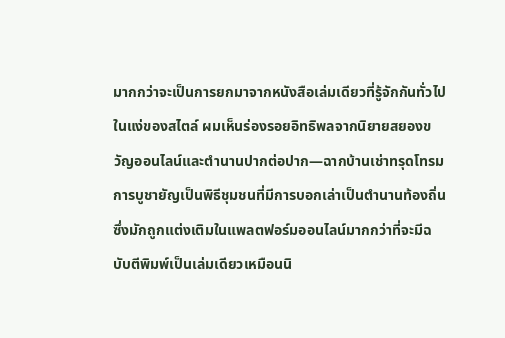มากกว่าจะเป็นการยกมาจากหนังสือเล่มเดียวที่รู้จักกันทั่วไป
ในแง่ของสไตล์ ผมเห็นร่องรอยอิทธิพลจากนิยายสยองขวัญออนไลน์และตำนานปากต่อปาก—ฉากบ้านเช่าทรุดโทรม การบูชายัญเป็นพิธีชุมชนที่มีการบอกเล่าเป็นตำนานท้องถิ่น ซึ่งมักถูกแต่งเติมในแพลตฟอร์มออนไลน์มากกว่าที่จะมีฉบับตีพิมพ์เป็นเล่มเดียวเหมือนนิ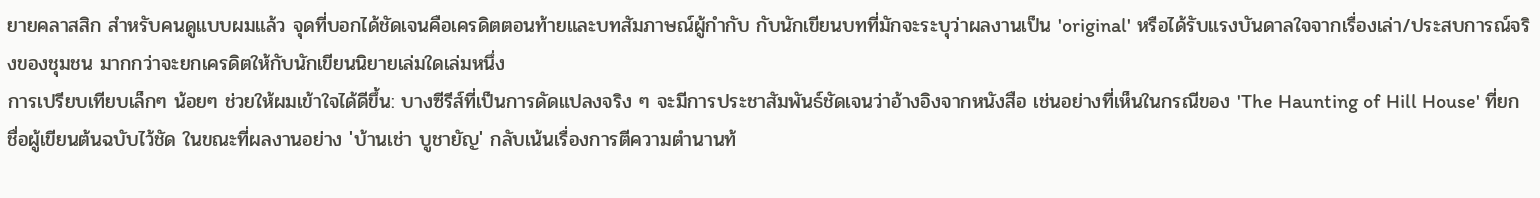ยายคลาสสิก สำหรับคนดูแบบผมแล้ว จุดที่บอกได้ชัดเจนคือเครดิตตอนท้ายและบทสัมภาษณ์ผู้กำกับ กับนักเขียนบทที่มักจะระบุว่าผลงานเป็น 'original' หรือได้รับแรงบันดาลใจจากเรื่องเล่า/ประสบการณ์จริงของชุมชน มากกว่าจะยกเครดิตให้กับนักเขียนนิยายเล่มใดเล่มหนึ่ง
การเปรียบเทียบเล็กๆ น้อยๆ ช่วยให้ผมเข้าใจได้ดีขึ้น: บางซีรีส์ที่เป็นการดัดแปลงจริง ๆ จะมีการประชาสัมพันธ์ชัดเจนว่าอ้างอิงจากหนังสือ เช่นอย่างที่เห็นในกรณีของ 'The Haunting of Hill House' ที่ยกชื่อผู้เขียนต้นฉบับไว้ชัด ในขณะที่ผลงานอย่าง 'บ้านเช่า บูชายัญ' กลับเน้นเรื่องการตีความตำนานท้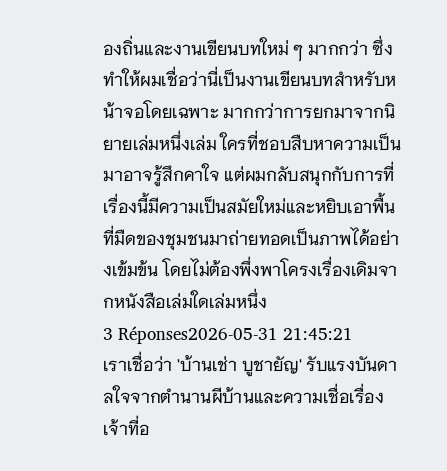องถิ่นและงานเขียนบทใหม่ ๆ มากกว่า ซึ่งทำให้ผมเชื่อว่านี่เป็นงานเขียนบทสำหรับหน้าจอโดยเฉพาะ มากกว่าการยกมาจากนิยายเล่มหนึ่งเล่ม ใครที่ชอบสืบหาความเป็นมาอาจรู้สึกคาใจ แต่ผมกลับสนุกกับการที่เรื่องนี้มีความเป็นสมัยใหม่และหยิบเอาพื้นที่มืดของชุมชนมาถ่ายทอดเป็นภาพได้อย่างเข้มข้น โดยไม่ต้องพึ่งพาโครงเรื่องเดิมจากหนังสือเล่มใดเล่มหนึ่ง
3 Réponses2026-05-31 21:45:21
เราเชื่อว่า 'บ้านเช่า บูชายัญ' รับแรงบันดาลใจจากตำนานผีบ้านและความเชื่อเรื่องเจ้าที่อ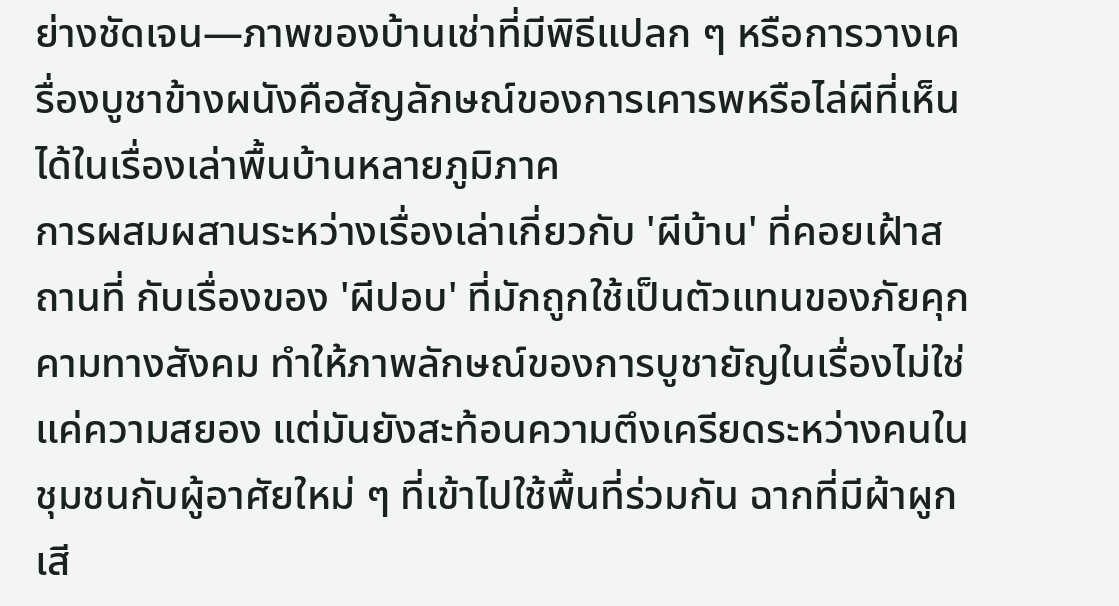ย่างชัดเจน—ภาพของบ้านเช่าที่มีพิธีแปลก ๆ หรือการวางเครื่องบูชาข้างผนังคือสัญลักษณ์ของการเคารพหรือไล่ผีที่เห็นได้ในเรื่องเล่าพื้นบ้านหลายภูมิภาค
การผสมผสานระหว่างเรื่องเล่าเกี่ยวกับ 'ผีบ้าน' ที่คอยเฝ้าสถานที่ กับเรื่องของ 'ผีปอบ' ที่มักถูกใช้เป็นตัวแทนของภัยคุกคามทางสังคม ทำให้ภาพลักษณ์ของการบูชายัญในเรื่องไม่ใช่แค่ความสยอง แต่มันยังสะท้อนความตึงเครียดระหว่างคนในชุมชนกับผู้อาศัยใหม่ ๆ ที่เข้าไปใช้พื้นที่ร่วมกัน ฉากที่มีผ้าผูก เสี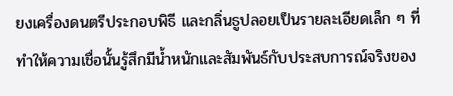ยงเครื่องดนตรีประกอบพิธี และกลิ่นธูปลอยเป็นรายละเอียดเล็ก ๆ ที่ทำให้ความเชื่อนั้นรู้สึกมีน้ำหนักและสัมพันธ์กับประสบการณ์จริงของ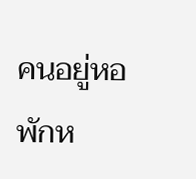คนอยู่หอพักห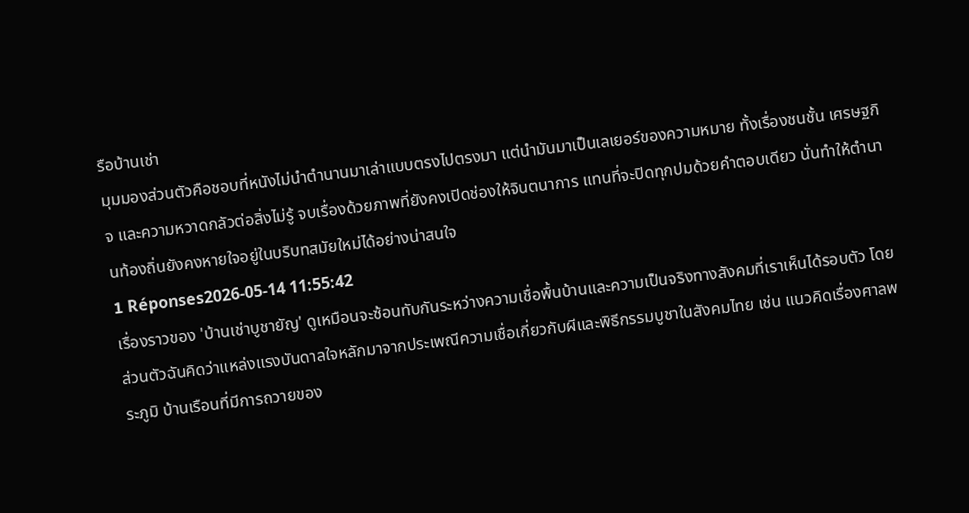รือบ้านเช่า
มุมมองส่วนตัวคือชอบที่หนังไม่นำตำนานมาเล่าแบบตรงไปตรงมา แต่นำมันมาเป็นเลเยอร์ของความหมาย ทั้งเรื่องชนชั้น เศรษฐกิจ และความหวาดกลัวต่อสิ่งไม่รู้ จบเรื่องด้วยภาพที่ยังคงเปิดช่องให้จินตนาการ แทนที่จะปิดทุกปมด้วยคำตอบเดียว นั่นทำให้ตำนานท้องถิ่นยังคงหายใจอยู่ในบริบทสมัยใหม่ได้อย่างน่าสนใจ
1 Réponses2026-05-14 11:55:42
เรื่องราวของ 'บ้านเช่าบูชายัญ' ดูเหมือนจะซ้อนทับกันระหว่างความเชื่อพื้นบ้านและความเป็นจริงทางสังคมที่เราเห็นได้รอบตัว โดยส่วนตัวฉันคิดว่าแหล่งแรงบันดาลใจหลักมาจากประเพณีความเชื่อเกี่ยวกับผีและพิธีกรรมบูชาในสังคมไทย เช่น แนวคิดเรื่องศาลพระภูมิ บ้านเรือนที่มีการถวายของ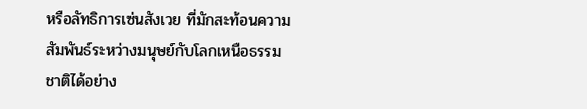หรือลัทธิการเซ่นสังเวย ที่มักสะท้อนความสัมพันธ์ระหว่างมนุษย์กับโลกเหนือธรรมชาติได้อย่าง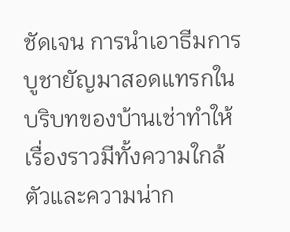ชัดเจน การนำเอาธีมการบูชายัญมาสอดแทรกในบริบทของบ้านเช่าทำให้เรื่องราวมีทั้งความใกล้ตัวและความน่าก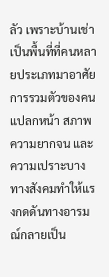ลัว เพราะบ้านเช่าเป็นพื้นที่ที่คนหลายประเภทมาอาศัย การรวมตัวของคนแปลกหน้า สภาพความยากจน และความเปราะบางทางสังคมทำให้แรงกดดันทางอารมณ์กลายเป็น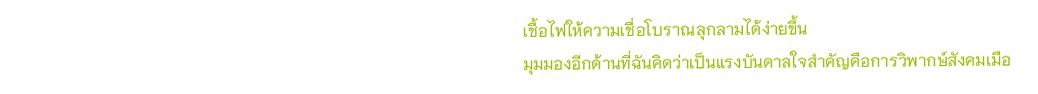เชื้อไฟให้ความเชื่อโบราณลุกลามได้ง่ายขึ้น
มุมมองอีกด้านที่ฉันคิดว่าเป็นแรงบันดาลใจสำคัญคือการวิพากษ์สังคมเมือ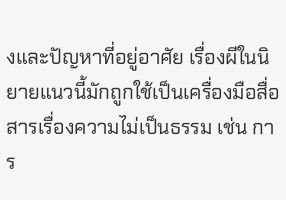งและปัญหาที่อยู่อาศัย เรื่องผีในนิยายแนวนี้มักถูกใช้เป็นเครื่องมือสื่อสารเรื่องความไม่เป็นธรรม เช่น การ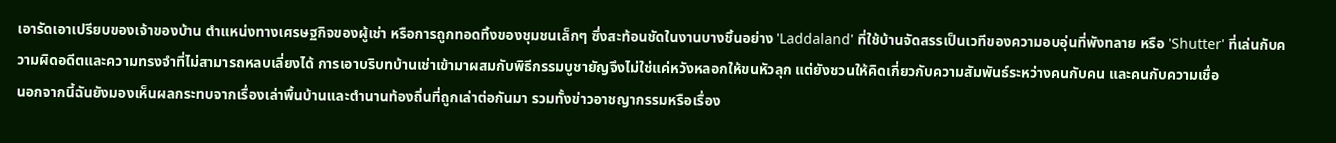เอารัดเอาเปรียบของเจ้าของบ้าน ตำแหน่งทางเศรษฐกิจของผู้เช่า หรือการถูกทอดทิ้งของชุมชนเล็กๆ ซึ่งสะท้อนชัดในงานบางชิ้นอย่าง 'Laddaland' ที่ใช้บ้านจัดสรรเป็นเวทีของความอบอุ่นที่พังทลาย หรือ 'Shutter' ที่เล่นกับความผิดอดีตและความทรงจำที่ไม่สามารถหลบเลี่ยงได้ การเอาบริบทบ้านเช่าเข้ามาผสมกับพิธีกรรมบูชายัญจึงไม่ใช่แค่หวังหลอกให้ขนหัวลุก แต่ยังชวนให้คิดเกี่ยวกับความสัมพันธ์ระหว่างคนกับคน และคนกับความเชื่อ
นอกจากนี้ฉันยังมองเห็นผลกระทบจากเรื่องเล่าพื้นบ้านและตำนานท้องถิ่นที่ถูกเล่าต่อกันมา รวมทั้งข่าวอาชญากรรมหรือเรื่อง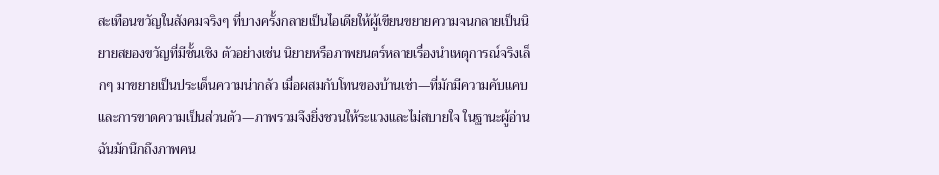สะเทือนขวัญในสังคมจริงๆ ที่บางครั้งกลายเป็นไอเดียให้ผู้เขียนขยายความจนกลายเป็นนิยายสยองขวัญที่มีชั้นเชิง ตัวอย่างเช่น นิยายหรือภาพยนตร์หลายเรื่องนำเหตุการณ์จริงเล็กๆ มาขยายเป็นประเด็นความน่ากลัว เมื่อผสมกับโทนของบ้านเช่า—ที่มักมีความคับแคบและการขาดความเป็นส่วนตัว—ภาพรวมจึงยิ่งชวนให้ระแวงและไม่สบายใจ ในฐานะผู้อ่าน ฉันมักนึกถึงภาพคน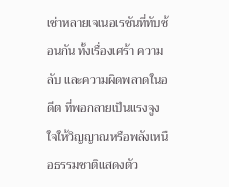เช่าหลายเจเนอเรชันที่ทับซ้อนกัน ทั้งเรื่องเศร้า ความลับ และความผิดพลาดในอดีต ที่พอกลายเป็นแรงจูงใจให้วิญญาณหรือพลังเหนือธรรมชาติแสดงตัว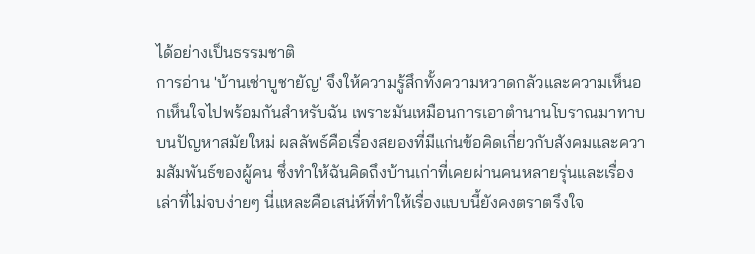ได้อย่างเป็นธรรมชาติ
การอ่าน 'บ้านเช่าบูชายัญ' จึงให้ความรู้สึกทั้งความหวาดกลัวและความเห็นอกเห็นใจไปพร้อมกันสำหรับฉัน เพราะมันเหมือนการเอาตำนานโบราณมาทาบบนปัญหาสมัยใหม่ ผลลัพธ์คือเรื่องสยองที่มีแก่นข้อคิดเกี่ยวกับสังคมและความสัมพันธ์ของผู้คน ซึ่งทำให้ฉันคิดถึงบ้านเก่าที่เคยผ่านคนหลายรุ่นและเรื่องเล่าที่ไม่จบง่ายๆ นี่แหละคือเสน่ห์ที่ทำให้เรื่องแบบนี้ยังคงตราตรึงใจ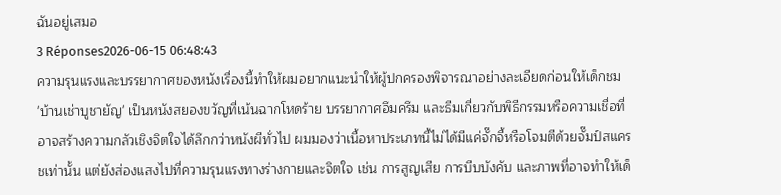ฉันอยู่เสมอ
3 Réponses2026-06-15 06:48:43
ความรุนแรงและบรรยากาศของหนังเรื่องนี้ทำให้ผมอยากแนะนำให้ผู้ปกครองพิจารณาอย่างละเอียดก่อนให้เด็กชม
'บ้านเช่าบูชายัญ' เป็นหนังสยองขวัญที่เน้นฉากโหดร้าย บรรยากาศอึมครึม และธีมเกี่ยวกับพิธีกรรมหรือความเชื่อที่อาจสร้างความกลัวเชิงจิตใจได้ลึกกว่าหนังผีทั่วไป ผมมองว่าเนื้อหาประเภทนี้ไม่ได้มีแค่จั๊กจี้หรือโจมตีด้วยจั๊มป์สแครชเท่านั้น แต่ยังส่องแสงไปที่ความรุนแรงทางร่างกายและจิตใจ เช่น การสูญเสีย การบีบบังคับ และภาพที่อาจทำให้เด็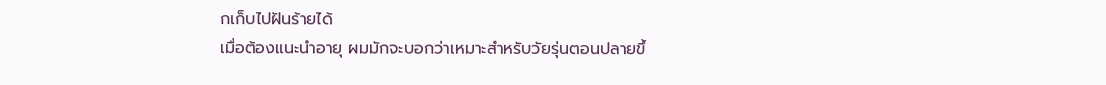กเก็บไปฝันร้ายได้
เมื่อต้องแนะนำอายุ ผมมักจะบอกว่าเหมาะสำหรับวัยรุ่นตอนปลายขึ้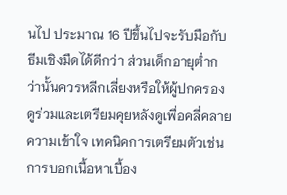นไป ประมาณ 16 ปีขึ้นไปจะรับมือกับธีมเชิงมืดได้ดีกว่า ส่วนเด็กอายุต่ำกว่านั้นควรหลีกเลี่ยงหรือให้ผู้ปกครองดูร่วมและเตรียมคุยหลังดูเพื่อคลี่คลายความเข้าใจ เทคนิคการเตรียมตัวเช่นการบอกเนื้อหาเบื้อง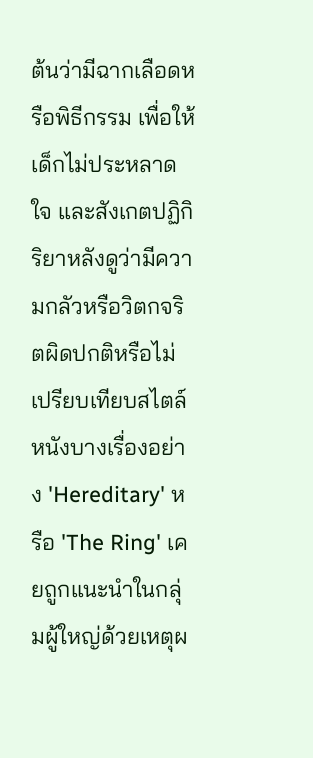ต้นว่ามีฉากเลือดหรือพิธีกรรม เพื่อให้เด็กไม่ประหลาดใจ และสังเกตปฏิกิริยาหลังดูว่ามีความกลัวหรือวิตกจริตผิดปกติหรือไม่
เปรียบเทียบสไตล์ หนังบางเรื่องอย่าง 'Hereditary' หรือ 'The Ring' เคยถูกแนะนำในกลุ่มผู้ใหญ่ด้วยเหตุผ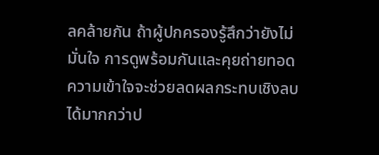ลคล้ายกัน ถ้าผู้ปกครองรู้สึกว่ายังไม่มั่นใจ การดูพร้อมกันและคุยถ่ายทอดความเข้าใจจะช่วยลดผลกระทบเชิงลบได้มากกว่าป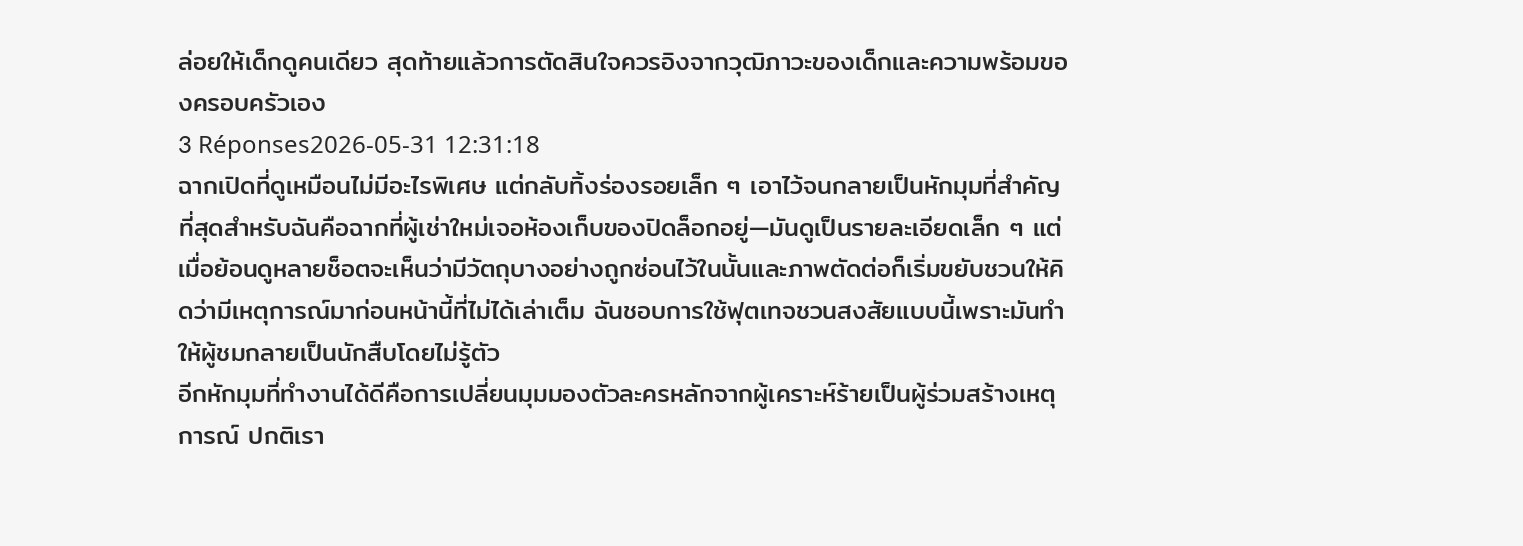ล่อยให้เด็กดูคนเดียว สุดท้ายแล้วการตัดสินใจควรอิงจากวุฒิภาวะของเด็กและความพร้อมของครอบครัวเอง
3 Réponses2026-05-31 12:31:18
ฉากเปิดที่ดูเหมือนไม่มีอะไรพิเศษ แต่กลับทิ้งร่องรอยเล็ก ๆ เอาไว้จนกลายเป็นหักมุมที่สำคัญที่สุดสำหรับฉันคือฉากที่ผู้เช่าใหม่เจอห้องเก็บของปิดล็อกอยู่—มันดูเป็นรายละเอียดเล็ก ๆ แต่เมื่อย้อนดูหลายช็อตจะเห็นว่ามีวัตถุบางอย่างถูกซ่อนไว้ในนั้นและภาพตัดต่อก็เริ่มขยับชวนให้คิดว่ามีเหตุการณ์มาก่อนหน้านี้ที่ไม่ได้เล่าเต็ม ฉันชอบการใช้ฟุตเทจชวนสงสัยแบบนี้เพราะมันทำให้ผู้ชมกลายเป็นนักสืบโดยไม่รู้ตัว
อีกหักมุมที่ทำงานได้ดีคือการเปลี่ยนมุมมองตัวละครหลักจากผู้เคราะห์ร้ายเป็นผู้ร่วมสร้างเหตุการณ์ ปกติเรา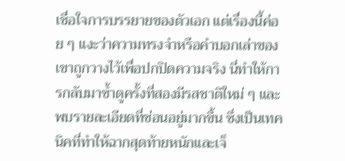เชื่อใจการบรรยายของตัวเอก แต่เรื่องนี้ค่อย ๆ แงะว่าความทรงจำหรือคำบอกเล่าของเขาถูกวางไว้เพื่อปกปิดความจริง นี่ทำให้การกลับมาซ้ำดูครั้งที่สองมีรสชาติใหม่ ๆ และพบรายละเอียดที่ซ่อนอยู่มากขึ้น ซึ่งเป็นเทคนิคที่ทำให้ฉากสุดท้ายหนักและเจ็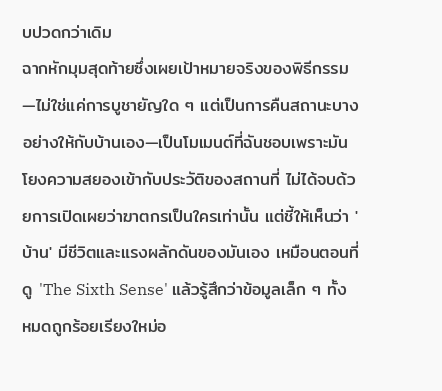บปวดกว่าเดิม
ฉากหักมุมสุดท้ายซึ่งเผยเป้าหมายจริงของพิธีกรรม—ไม่ใช่แค่การบูชายัญใด ๆ แต่เป็นการคืนสถานะบางอย่างให้กับบ้านเอง—เป็นโมเมนต์ที่ฉันชอบเพราะมันโยงความสยองเข้ากับประวัติของสถานที่ ไม่ได้จบด้วยการเปิดเผยว่าฆาตกรเป็นใครเท่านั้น แต่ชี้ให้เห็นว่า 'บ้าน' มีชีวิตและแรงผลักดันของมันเอง เหมือนตอนที่ดู 'The Sixth Sense' แล้วรู้สึกว่าข้อมูลเล็ก ๆ ทั้งหมดถูกร้อยเรียงใหม่อ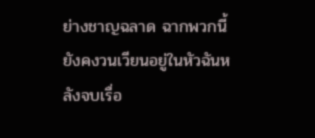ย่างชาญฉลาด ฉากพวกนี้ยังคงวนเวียนอยู่ในหัวฉันหลังจบเรื่อ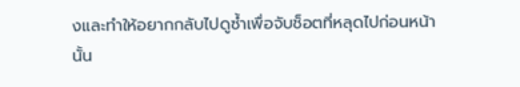งและทำให้อยากกลับไปดูซ้ำเพื่อจับช็อตที่หลุดไปก่อนหน้านั้น